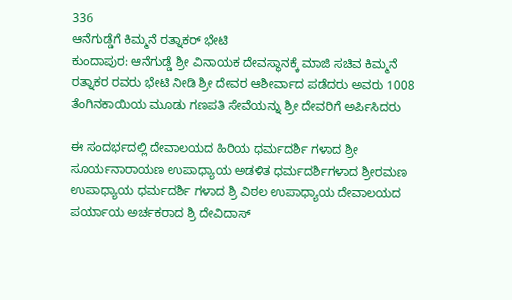336
ಆನೆಗುಡ್ಡೆಗೆ ಕಿಮ್ಮನೆ ರತ್ನಾಕರ್ ಭೇಟಿ
ಕುಂದಾಪುರ: ಆನೆಗುಡ್ಡೆ ಶ್ರೀ ವಿನಾಯಕ ದೇವಸ್ಥಾನಕ್ಕೆ ಮಾಜಿ ಸಚಿವ ಕಿಮ್ಮನೆ ರತ್ನಾಕರ ರವರು ಭೇಟಿ ನೀಡಿ ಶ್ರೀ ದೇವರ ಆಶೀರ್ವಾದ ಪಡೆದರು ಅವರು 1008 ತೆಂಗಿನಕಾಯಿಯ ಮೂಡು ಗಣಪತಿ ಸೇವೆಯನ್ನು ಶ್ರೀ ದೇವರಿಗೆ ಅರ್ಪಿಸಿದರು

ಈ ಸಂದರ್ಭದಲ್ಲಿ ದೇವಾಲಯದ ಹಿರಿಯ ಧರ್ಮದರ್ಶಿ ಗಳಾದ ಶ್ರೀ ಸೂರ್ಯನಾರಾಯಣ ಉಪಾಧ್ಯಾಯ ಅಡಳಿತ ಧರ್ಮದರ್ಶಿಗಳಾದ ಶ್ರೀರಮಣ ಉಪಾಧ್ಯಾಯ ಧರ್ಮದರ್ಶಿ ಗಳಾದ ಶ್ರಿ ವಿಠಲ ಉಪಾಧ್ಯಾಯ ದೇವಾಲಯದ ಪರ್ಯಾಯ ಅರ್ಚಕರಾದ ಶ್ರಿ ದೇವಿದಾಸ್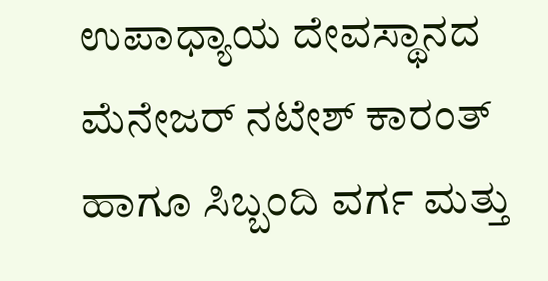ಉಪಾಧ್ಯಾಯ ದೇವಸ್ಥಾನದ ಮೆನೇಜರ್ ನಟೇಶ್ ಕಾರಂತ್ ಹಾಗೂ ಸಿಬ್ಬಂದಿ ವರ್ಗ ಮತ್ತು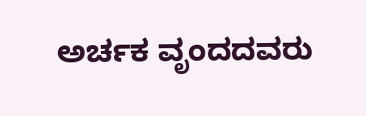ಅರ್ಚಕ ವೃಂದದವರು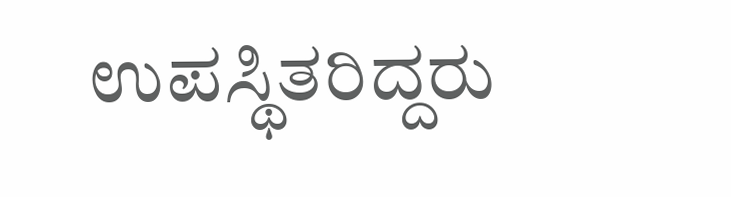ಉಪಸ್ಥಿತರಿದ್ದರು